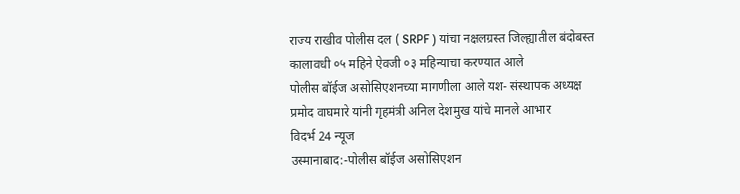राज्य राखीव पोलीस दल ( SRPF ) यांचा नक्षलग्रस्त जिल्ह्यातील बंदोबस्त कालावधी ०५ महिने ऐवजी ०३ महिन्याचा करण्यात आले
पोलीस बॉईज असोसिएशनच्या मागणीला आले यश- संस्थापक अध्यक्ष प्रमोद वाघमारे यांनी गृहमंत्री अनिल देशमुख यांचे मानले आभार
विदर्भ 24 न्यूज
उस्मानाबाद:-पोलीस बॉईज असोसिएशन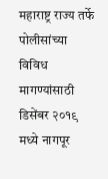महाराष्ट्र राज्य तर्फे पोलीसांच्या विविध मागण्यांसाठी डिसेंबर २०१९ मध्ये नागपूर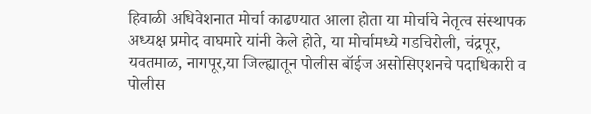हिवाळी अधिवेशनात मोर्चा काढण्यात आला होता या मोर्चाचे नेतृत्व संस्थापक अध्यक्ष प्रमोद वाघमारे यांनी केले होते, या मोर्चामध्ये गडचिरोली, चंद्रपूर, यवतमाळ, नागपूर,या जिल्ह्यातून पोलीस बॉईज असोसिएशनचे पदाधिकारी व पोलीस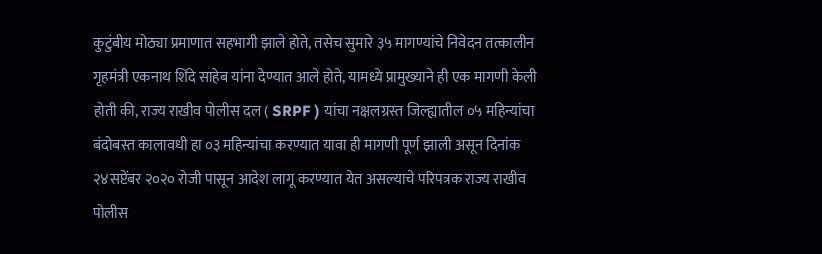कुटुंबीय मोठ्या प्रमाणात सहभागी झाले होते, तसेच सुमारे ३५ मागण्यांचे निवेदन तत्कालीन गृहमंत्री एकनाथ शिंदे साहेब यांना देण्यात आले होते, यामध्ये प्रामुख्याने ही एक मागणी केली होती की, राज्य राखीव पोलीस दल ( SRPF ) यांचा नक्षलग्रस्त जिल्ह्यातील ०५ महिन्यांचा बंदोबस्त कालावधी हा ०३ महिन्यांचा करण्यात यावा ही मागणी पूर्ण झाली असून दिनांक २४सप्टेंबर २०२० रोजी पासून आदेश लागू करण्यात येत असल्याचे परिपत्रक राज्य राखीव पोलीस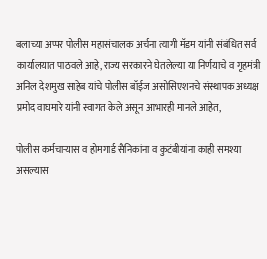बलाच्या अप्पर पोलीस महासंचालक अर्चना त्यागी मॅडम यांनी संबंधित सर्व कार्यालयात पाठवले आहे, राज्य सरकारने घेतलेल्या या निर्णयाचे व गृहमंत्री अनिल देशमुख साहेब यांचे पोलीस बॉईज असोसिएशनचे संस्थापक अध्यक्ष प्रमोद वाघमारे यांनी स्वागत केले असून आभारही मानले आहेत,

पोलीस कर्मचाऱ्यास व होमगार्ड सैनिकांना व कुटंबीयांना काही समश्या असल्यास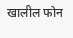खालील फोन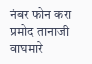नंबर फोन करा
प्रमोद तानाजी वाघमारे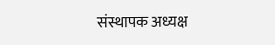संस्थापक अध्यक्ष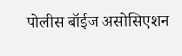पोलीस बॉईज असोसिएशन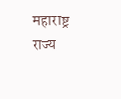महाराष्ट्र राज्य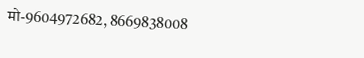मो-9604972682, 8669838008